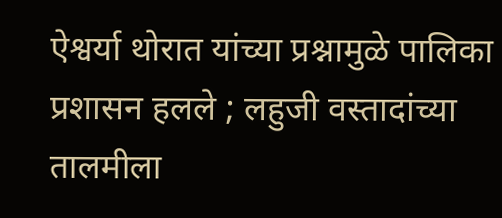ऐश्वर्या थोरात यांच्या प्रश्नामुळे पालिका प्रशासन हलले ; लहुजी वस्तादांच्या तालमीला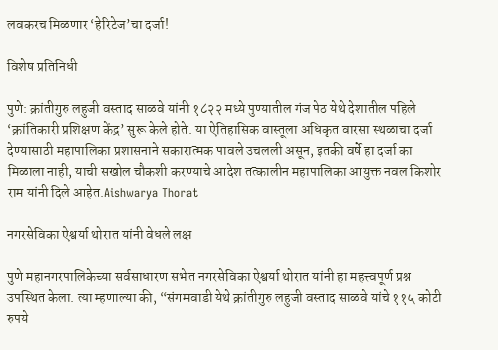लवकरच मिळणार ‘हेरिटेज’चा दर्जा!

विशेष प्रतिनिधी

पुणे: क्रांतीगुरु लहुजी वस्ताद साळवे यांनी १८२२ मध्ये पुण्यातील गंज पेठ येथे देशातील पहिले ‘क्रांतिकारी प्रशिक्षण केंद्र’ सुरू केले होते. या ऐतिहासिक वास्तूला अधिकृत वारसा स्थळाचा दर्जा देण्यासाठी महापालिका प्रशासनाने सकारात्मक पावले उचलली असून, इतकी वर्षे हा दर्जा का मिळाला नाही, याची सखोल चौकशी करण्याचे आदेश तत्कालीन महापालिका आयुक्त नवल किशोर राम यांनी दिले आहेत.Aishwarya Thorat

नगरसेविका ऐश्वर्या थोरात यांनी वेधले लक्ष

पुणे महानगरपालिकेच्या सर्वसाधारण सभेत नगरसेविका ऐश्वर्या थोरात यांनी हा महत्त्वपूर्ण प्रश्न उपस्थित केला. त्या म्हणाल्या की, “संगमवाडी येथे क्रांतीगुरु लहुजी वस्ताद साळवे यांचे ११५ कोटी रुपये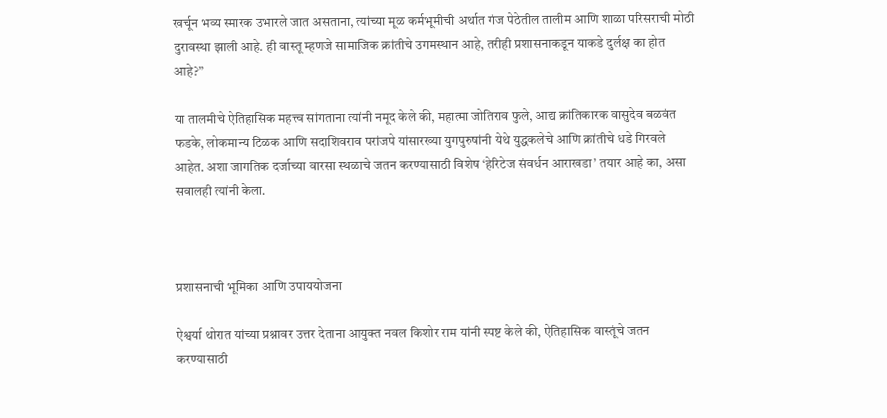खर्चून भव्य स्मारक उभारले जात असताना, त्यांच्या मूळ कर्मभूमीची अर्थात गंज पेठेतील तालीम आणि शाळा परिसराची मोठी दुरावस्था झाली आहे. ही वास्तू म्हणजे सामाजिक क्रांतीचे उगमस्थान आहे, तरीही प्रशासनाकडून याकडे दुर्लक्ष का होत आहे?”

या तालमीचे ऐतिहासिक महत्त्व सांगताना त्यांनी नमूद केले की, महात्मा जोतिराव फुले, आद्य क्रांतिकारक वासुदेव बळवंत फडके, लोकमान्य टिळक आणि सदाशिवराव परांजपे यांसारख्या युगपुरुषांनी येथे युद्धकलेचे आणि क्रांतीचे धडे गिरवले आहेत. अशा जागतिक दर्जाच्या वारसा स्थळाचे जतन करण्यासाठी विशेष ‘हेरिटेज संवर्धन आराखडा’ तयार आहे का, असा सवालही त्यांनी केला.



प्रशासनाची भूमिका आणि उपाययोजना

ऐश्वर्या थोरात यांच्या प्रश्नावर उत्तर देताना आयुक्त नवल किशोर राम यांनी स्पष्ट केले की, ऐतिहासिक वास्तूंचे जतन करण्यासाठी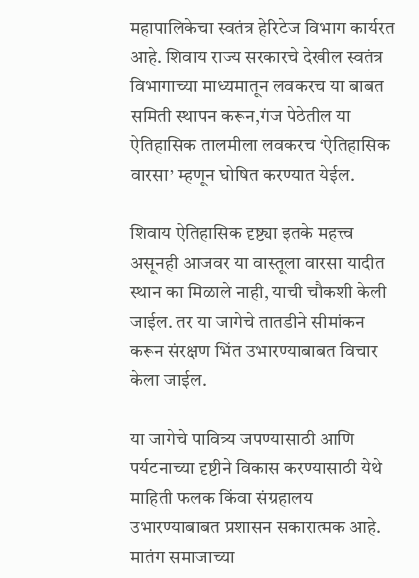महापालिकेचा स्वतंत्र हेरिटेज विभाग कार्यरत आहे. शिवाय राज्य सरकारचे देखील स्वतंत्र विभागाच्या माध्यमातून लवकरच या बाबत समिती स्थापन करून,गंज पेठेतील या ऐतिहासिक तालमीला लवकरच ‘ऐतिहासिक वारसा’ म्हणून घोषित करण्यात येईल.

शिवाय ऐतिहासिक दृष्ट्या इतके महत्त्व असूनही आजवर या वास्तूला वारसा यादीत स्थान का मिळाले नाही, याची चौकशी केली जाईल. तर या जागेचे तातडीने सीमांकन करून संरक्षण भिंत उभारण्याबाबत विचार केला जाईल.

या जागेचे पावित्र्य जपण्यासाठी आणि पर्यटनाच्या दृष्टीने विकास करण्यासाठी येथे माहिती फलक किंवा संग्रहालय उभारण्याबाबत प्रशासन सकारात्मक आहे.
मातंग समाजाच्या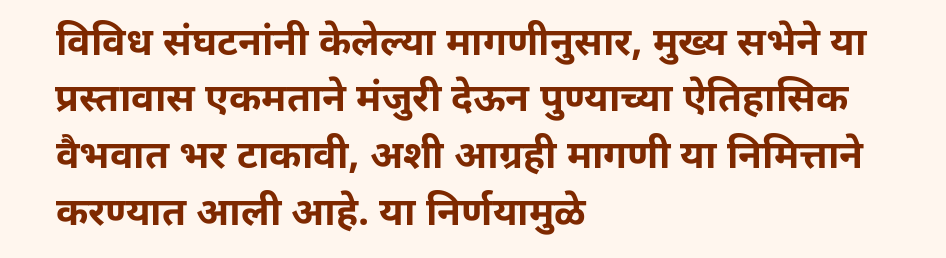विविध संघटनांनी केलेल्या मागणीनुसार, मुख्य सभेने या प्रस्तावास एकमताने मंजुरी देऊन पुण्याच्या ऐतिहासिक वैभवात भर टाकावी, अशी आग्रही मागणी या निमित्ताने करण्यात आली आहे. या निर्णयामुळे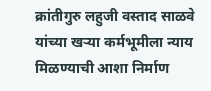क्रांतीगुरु लहुजी वस्ताद साळवे यांच्या खऱ्या कर्मभूमीला न्याय मिळण्याची आशा निर्माण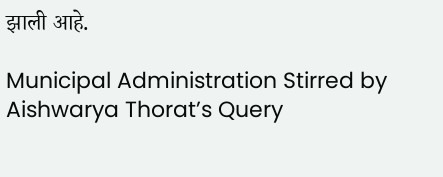झाली आहे.

Municipal Administration Stirred by Aishwarya Thorat’s Query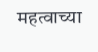महत्वाच्या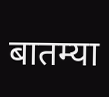बातम्या